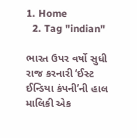1. Home
  2. Tag "indian"

ભારત ઉપર વર્ષો સુધી રાજ કરનારી ‘ઈસ્ટ ઈન્ડિયા કંપની’ની હાલ માલિકી એક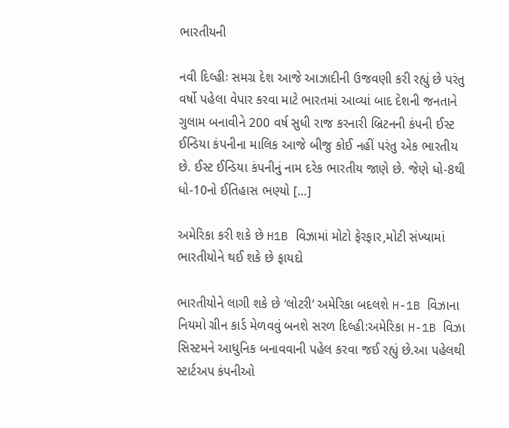ભારતીયની

નવી દિલ્હીઃ સમગ્ર દેશ આજે આઝાદીની ઉજવણી કરી રહ્યું છે પરંતુ વર્ષો પહેલા વેપાર કરવા માટે ભારતમાં આવ્યાં બાદ દેશની જનતાને ગુલામ બનાવીને 200 વર્ષ સુધી રાજ કરનારી બ્રિટનની કંપની ઈસ્ટ ઈન્ડિયા કંપનીના માલિક આજે બીજુ કોઈ નહીં પરંતુ એક ભારતીય છે. ઈસ્ટ ઈન્ડિયા કંપનીનું નામ દરેક ભારતીય જાણે છે. જેણે ધો-8થી ધો-10નો ઈતિહાસ ભણ્યો […]

અમેરિકા કરી શકે છે H1B વિઝામાં મોટો ફેરફાર,મોટી સંખ્યામાં ભારતીયોને થઈ શકે છે ફાયદો

ભારતીયોને લાગી શકે છે ‘લોટરી’ અમેરિકા બદલશે H-1B વિઝાના નિયમો ગ્રીન કાર્ડ મેળવવું બનશે સરળ દિલ્હી:અમેરિકા H-1B વિઝા સિસ્ટમને આધુનિક બનાવવાની પહેલ કરવા જઈ રહ્યું છે.આ પહેલથી સ્ટાર્ટઅપ કંપનીઓ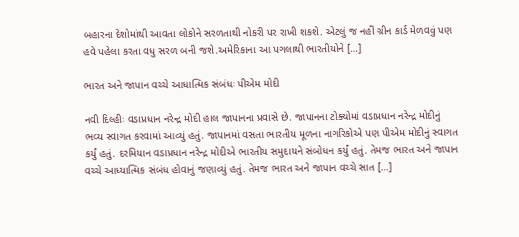બહારના દેશોમાંથી આવતા લોકોને સરળતાથી નોકરી પર રાખી શકશે. એટલું જ નહીં ગ્રીન કાર્ડ મેળવવું પણ હવે પહેલા કરતા વધુ સરળ બની જશે.અમેરિકાના આ પગલાથી ભારતીયોને […]

ભારત અને જાપાન વચ્ચે આધાત્મિક સંબંધઃ પીએમ મોદી

નવી દિલ્હીઃ વડાપ્રધાન નરેન્દ્ર મોદી હાલ જાપાનના પ્રવાસે છે. જાપાનના ટોક્યોમાં વડાપ્રધાન નરેન્દ્ર મોદીનું ભવ્ય સ્વાગત કરવામાં આવ્યું હતું. જાપાનમાં વસતા ભારતીય મૂળના નાગરિકોએ પણ પીએમ મોદીનું સ્વાગત કર્યું હતું. દરમિયાન વડાપ્રધાન નરેન્દ્ર મોદીએ ભારતીય સમુદાયને સંબોધન કર્યું હતું. તેમજ ભારત અને જાપાન વચ્ચે આધ્યાત્મિક સંબંધ હોવાનું જણાવ્યું હતું. તેમજ ભારત અને જાપાન વચ્ચે સાત […]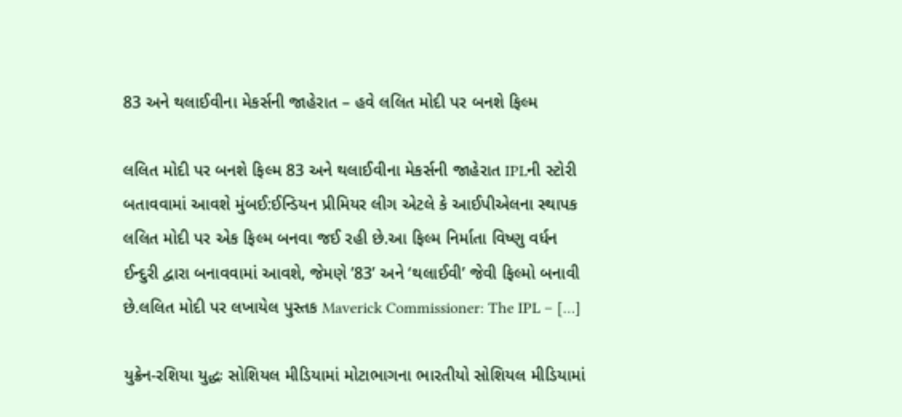83 અને થલાઈવીના મેકર્સની જાહેરાત – હવે લલિત મોદી પર બનશે ફિલ્મ

લલિત મોદી પર બનશે ફિલ્મ 83 અને થલાઈવીના મેકર્સની જાહેરાત IPLની સ્ટોરી બતાવવામાં આવશે મુંબઈ:ઈન્ડિયન પ્રીમિયર લીગ એટલે કે આઈપીએલના સ્થાપક લલિત મોદી પર એક ફિલ્મ બનવા જઈ રહી છે.આ ફિલ્મ નિર્માતા વિષ્ણુ વર્ધન ઈન્દુરી દ્વારા બનાવવામાં આવશે, જેમણે ’83’ અને ‘થલાઈવી’ જેવી ફિલ્મો બનાવી છે.લલિત મોદી પર લખાયેલ પુસ્તક Maverick Commissioner: The IPL – […]

યુક્રેન-રશિયા યુદ્ધઃ સોશિયલ મીડિયામાં મોટાભાગના ભારતીયો સોશિયલ મીડિયામાં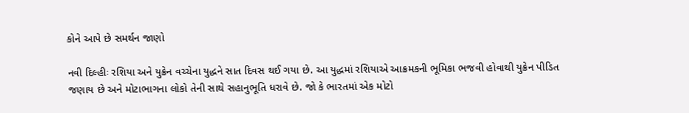કોને આપે છે સમર્થન જાણો

નવી દિલ્હીઃ રશિયા અને યુક્રેન વચ્ચેના યુદ્ધને સાત દિવસ થઈ ગયા છે. આ યુદ્ધમાં રશિયાએ આક્રમકની ભૂમિકા ભજવી હોવાથી યુક્રેન પીડિત જણાય છે અને મોટાભાગના લોકો તેની સાથે સહાનુભૂતિ ધરાવે છે. જો કે ભારતમાં એક મોટો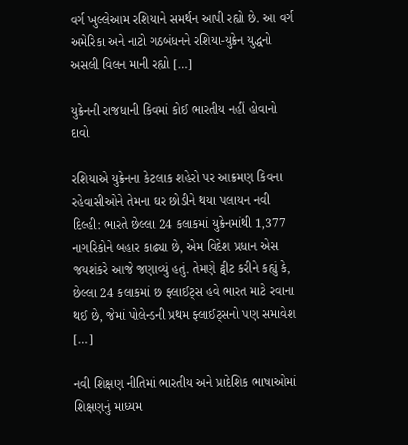વર્ગ ખુલ્લેઆમ રશિયાને સમર્થન આપી રહ્યો છે. આ વર્ગ અમેરિકા અને નાટો ગઠબંધનને રશિયા-યુક્રેન યુદ્ધનો અસલી વિલન માની રહ્યો […]

યુક્રેનની રાજધાની કિવમાં કોઈ ભારતીય નહીં હોવાનો દાવો

રશિયાએ યુક્રેનના કેટલાક શહેરો પર આક્રમણ કિવના રહેવાસીઓને તેમના ઘર છોડીને થયા પલાયન નવી દિલ્હી: ભારતે છેલ્લા 24 કલાકમાં યુક્રેનમાંથી 1,377 નાગરિકોને બહાર કાઢ્યા છે, એમ વિદેશ પ્રધાન એસ જયશંકરે આજે જણાવ્યું હતું. તેમણે ટ્વીટ કરીને કહ્યું કે, છેલ્લા 24 કલાકમાં છ ફ્લાઈટ્સ હવે ભારત માટે રવાના થઈ છે, જેમાં પોલેન્ડની પ્રથમ ફ્લાઈટ્સનો પણ સમાવેશ […]

નવી શિક્ષણ નીતિમાં ભારતીય અને પ્રાદેશિક ભાષાઓમાં શિક્ષણનું માધ્યમ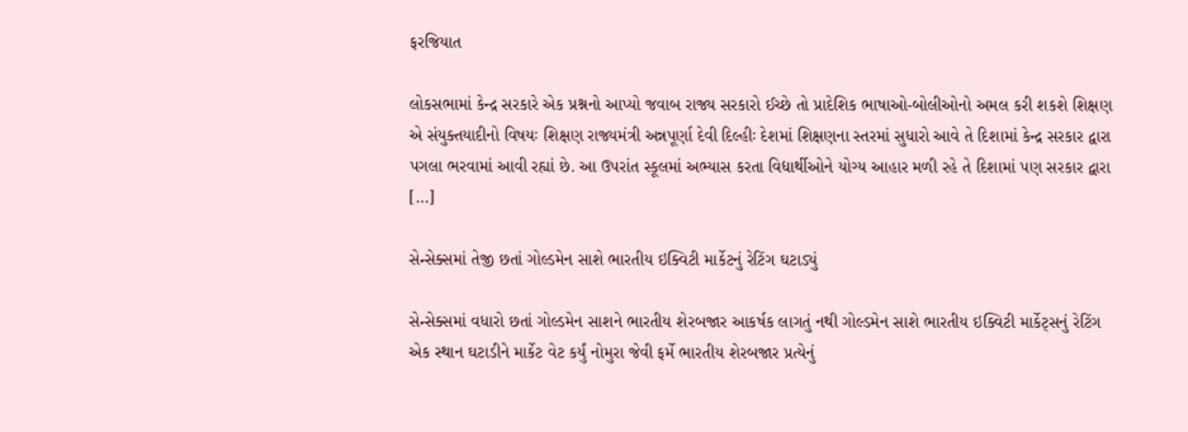ફરજિયાત

લોકસભામાં કેન્દ્ર સરકારે એક પ્રશ્નનો આપ્યો જવાબ રાજ્ય સરકારો ઈચ્છે તો પ્રાદેશિક ભાષાઓ-બોલીઓનો અમલ કરી શકશે શિક્ષણ એ સંયુક્તયાદીનો વિષયઃ શિક્ષણ રાજ્યમંત્રી અન્નપૂર્ણા દેવી દિલ્હીઃ દેશમાં શિક્ષણના સ્તરમાં સુધારો આવે તે દિશામાં કેન્દ્ર સરકાર દ્વારા પગલા ભરવામાં આવી રહ્યાં છે. આ ઉપરાંત સ્કૂલમાં અભ્યાસ કરતા વિદ્યાર્થીઓને યોગ્ય આહાર મળી રહે તે દિશામાં પણ સરકાર દ્વારા […]

સેન્સેક્સમાં તેજી છતાં ગોલ્ડમેન સાશે ભારતીય ઇક્વિટી માર્કેટનું રેટિંગ ઘટાડ્યું

સેન્સેક્સમાં વધારો છતાં ગોલ્ડમેન સાશને ભારતીય શેરબજાર આકર્ષક લાગતું નથી ગોલ્ડમેન સાશે ભારતીય ઇક્વિટી માર્કેટ્સનું રેટિંગ એક સ્થાન ઘટાડીને માર્કેટ વેટ કર્યું નોમુરા જેવી ફર્મે ભારતીય શેરબજાર પ્રત્યેનું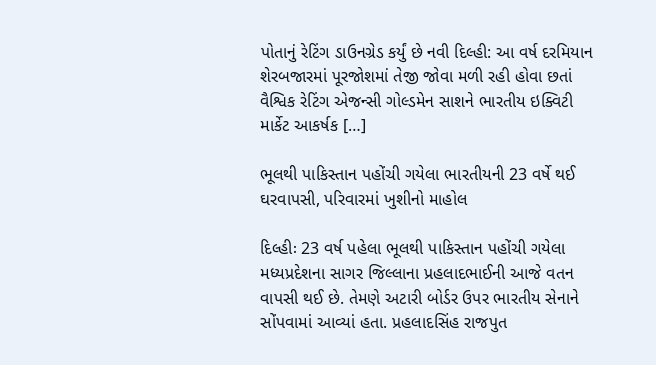પોતાનું રેટિંગ ડાઉનગ્રેડ કર્યું છે નવી દિલ્હી: આ વર્ષ દરમિયાન શેરબજારમાં પૂરજોશમાં તેજી જોવા મળી રહી હોવા છતાં વૈશ્વિક રેટિંગ એજન્સી ગોલ્ડમેન સાશને ભારતીય ઇક્વિટી માર્કેટ આકર્ષક […]

ભૂલથી પાકિસ્તાન પહોંચી ગયેલા ભારતીયની 23 વર્ષે થઈ ઘરવાપસી, પરિવારમાં ખુશીનો માહોલ

દિલ્હીઃ 23 વર્ષ પહેલા ભૂલથી પાકિસ્તાન પહોંચી ગયેલા મધ્યપ્રદેશના સાગર જિલ્લાના પ્રહલાદભાઈની આજે વતન વાપસી થઈ છે. તેમણે અટારી બોર્ડર ઉપર ભારતીય સેનાને સોંપવામાં આવ્યાં હતા. પ્રહલાદસિંહ રાજપુત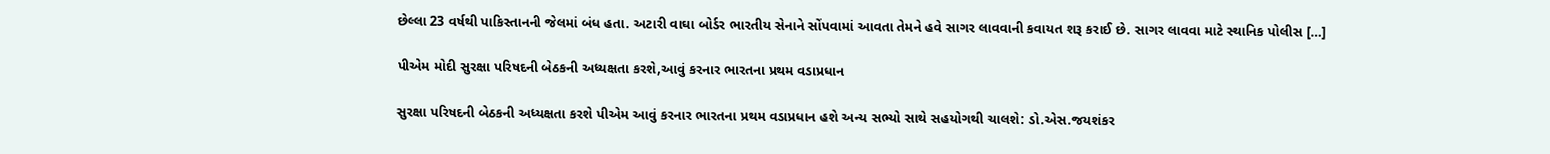છેલ્લા 23 વર્ષથી પાકિસ્તાનની જેલમાં બંધ હતા. અટારી વાઘા બોર્ડર ભારતીય સેનાને સોંપવામાં આવતા તેમને હવે સાગર લાવવાની કવાયત શરૂ કરાઈ છે. સાગર લાવવા માટે સ્થાનિક પોલીસ […]

પીએમ મોદી સુરક્ષા પરિષદની બેઠકની અધ્યક્ષતા કરશે,આવું કરનાર ભારતના પ્રથમ વડાપ્રધાન

સુરક્ષા પરિષદની બેઠકની અધ્યક્ષતા કરશે પીએમ આવું કરનાર ભારતના પ્રથમ વડાપ્રધાન હશે અન્ય સભ્યો સાથે સહયોગથી ચાલશે: ડો.એસ.જયશંકર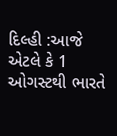દિલ્હી :આજે એટલે કે 1 ઓગસ્ટથી ભારતે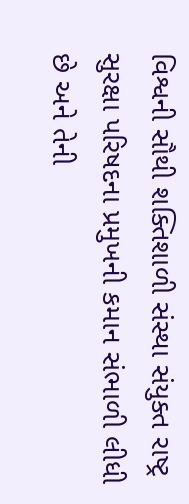વિશ્વની સૌથી શક્તિશાળી સંસ્થા સંયુક્ત રાષ્ટ્ર સુરક્ષા પરિષદના પ્રમુખની કમાન સંભાળી લીધી છે અને તેની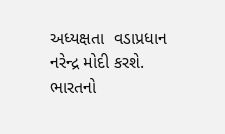અધ્યક્ષતા  વડાપ્રધાન નરેન્દ્ર મોદી કરશે. ભારતનો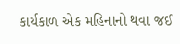કાર્યકાળ એક મહિનાનો થવા જઈ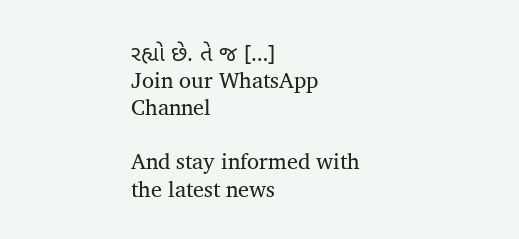રહ્યો છે. તે જ […]
Join our WhatsApp Channel

And stay informed with the latest news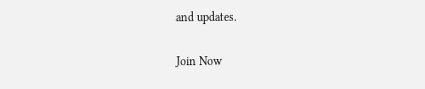and updates.

Join Now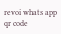revoi whats app qr code